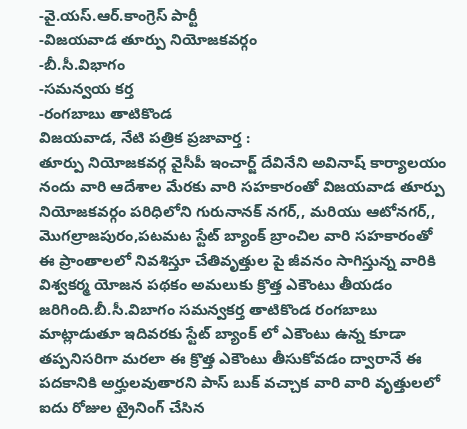-వై.యస్.ఆర్.కాంగ్రెస్ పార్టీ
-విజయవాడ తూర్పు నియోజకవర్గం
-బీ.సీ.విభాగం
-సమన్వయ కర్త
-రంగబాబు తాటికొండ
విజయవాడ, నేటి పత్రిక ప్రజావార్త :
తూర్పు నియోజకవర్గ వైసీపీ ఇంచార్జ్ దేవినేని అవినాష్ కార్యాలయం నందు వారి ఆదేశాల మేరకు వారి సహకారంతో విజయవాడ తూర్పు నియోజకవర్గం పరిధిలోని గురునానక్ నగర్,, మరియు ఆటోనగర్,, మొగల్రాజపురం,పటమట స్టేట్ బ్యాంక్ బ్రాంచిల వారి సహకారంతో ఈ ప్రాంతాలలో నివశిస్తూ చేతివృత్తుల పై జీవనం సాగిస్తున్న వారికి విశ్వకర్మ యోజన పథకం అమలుకు క్రొత్త ఎకౌంటు తీయడం జరిగింది.బీ.సీ.విబాగం సమన్వకర్త తాటికొండ రంగబాబు మాట్లాడుతూ ఇదివరకు స్టేట్ బ్యాంక్ లో ఎకౌంటు ఉన్న కూడా తప్పనిసరిగా మరలా ఈ క్రొత్త ఎకౌంటు తీసుకోవడం ద్వారానే ఈ పదకానికి అర్హులవుతారని పాస్ బుక్ వచ్చాక వారి వారి వృత్తులలో ఐదు రోజుల ట్రైనింగ్ చేసిన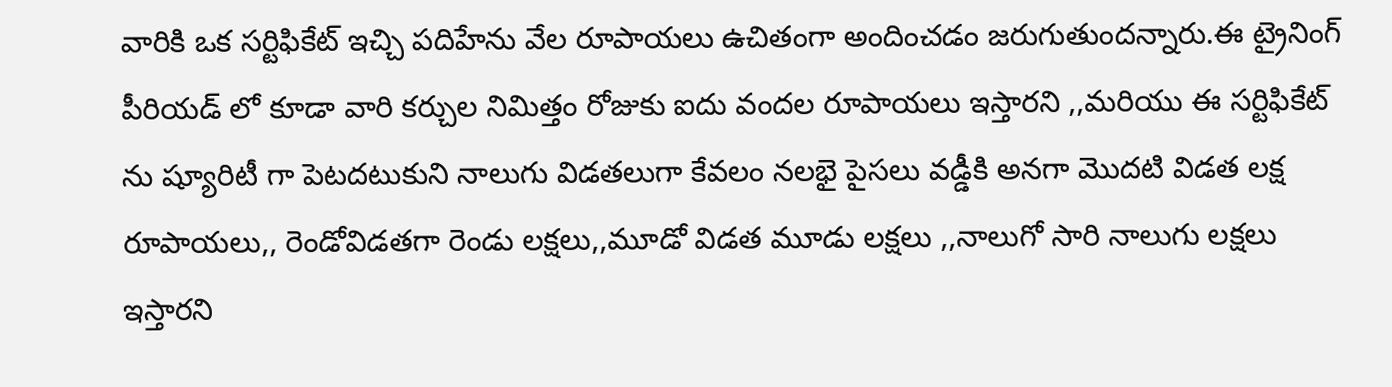వారికి ఒక సర్టిఫికేట్ ఇచ్చి పదిహేను వేల రూపాయలు ఉచితంగా అందించడం జరుగుతుందన్నారు.ఈ ట్రైనింగ్ పీరియడ్ లో కూడా వారి కర్చుల నిమిత్తం రోజుకు ఐదు వందల రూపాయలు ఇస్తారని ,,మరియు ఈ సర్టిఫికేట్ ను ష్యూరిటీ గా పెటదటుకుని నాలుగు విడతలుగా కేవలం నలభై పైసలు వడ్డీకి అనగా మొదటి విడత లక్ష రూపాయలు,, రెండోవిడతగా రెండు లక్షలు,,మూడో విడత మూడు లక్షలు ,,నాలుగో సారి నాలుగు లక్షలు ఇస్తారని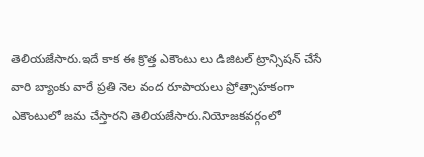తెలియజేసారు.ఇదే కాక ఈ క్రొత్త ఎకౌంటు లు డిజిటల్ ట్రాన్సిషన్ చేసే వారి బ్యాంకు వారే ప్రతి నెల వంద రూపాయలు ప్రోత్సాహకంగా ఎకౌంటులో జమ చేస్తారని తెలియజేసారు.నియోజకవర్గంలో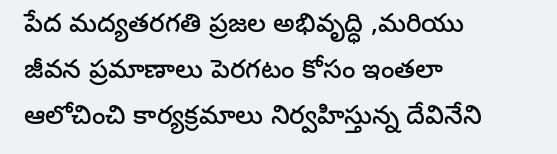పేద మద్యతరగతి ప్రజల అభివృద్ధి ,మరియు జీవన ప్రమాణాలు పెరగటం కోసం ఇంతలా ఆలోచించి కార్యక్రమాలు నిర్వహిస్తున్న దేవినేని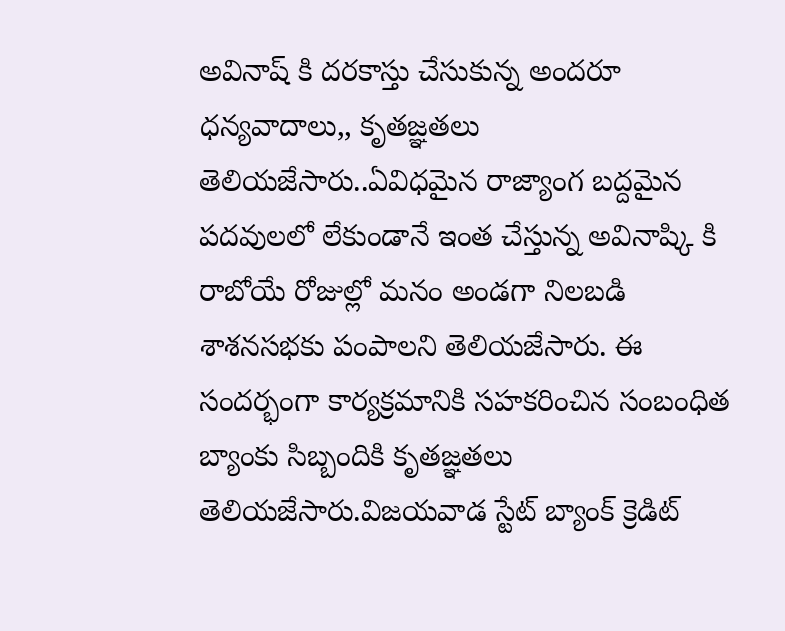అవినాష్ కి దరకాస్తు చేసుకున్న అందరూ ధన్యవాదాలు,, కృతజ్ఞతలు తెలియజేసారు..ఏవిధమైన రాజ్యాంగ బద్దమైన పదవులలో లేకుండానే ఇంత చేస్తున్న అవినాష్కి కి రాబోయే రోజుల్లో మనం అండగా నిలబడి శాశనసభకు పంపాలని తెలియజేసారు. ఈ సందర్భంగా కార్యక్రమానికి సహకరించిన సంబంధిత బ్యాంకు సిబ్బందికి కృతజ్ఞతలు తెలియజేసారు.విజయవాడ స్టేట్ బ్యాంక్ క్రెడిట్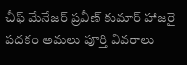చీఫ్ మేనేజర్ ప్రవీణ్ కుమార్ హాజరై పదకం అమలు పూర్తి వివరాలు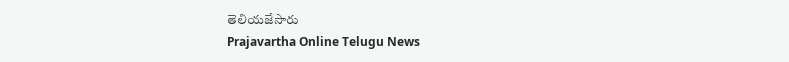తెలియజేసారు
Prajavartha Online Telugu News